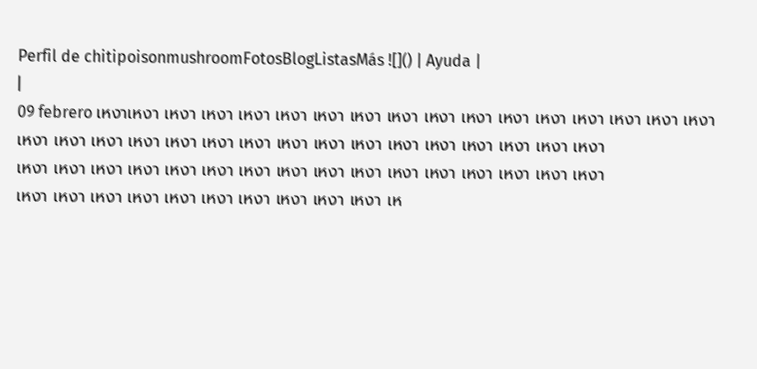Perfil de chitipoisonmushroomFotosBlogListasMás ![]() | Ayuda |
|
09 febrero เหงาเหงา เหงา เหงา เหงา เหงา เหงา เหงา เหงา เหงา เหงา เหงา เหงา เหงา เหงา เหงา เหงา
เหงา เหงา เหงา เหงา เหงา เหงา เหงา เหงา เหงา เหงา เหงา เหงา เหงา เหงา เหงา เหงา
เหงา เหงา เหงา เหงา เหงา เหงา เหงา เหงา เหงา เหงา เหงา เหงา เหงา เหงา เหงา เหงา
เหงา เหงา เหงา เหงา เหงา เหงา เหงา เหงา เหงา เหงา เห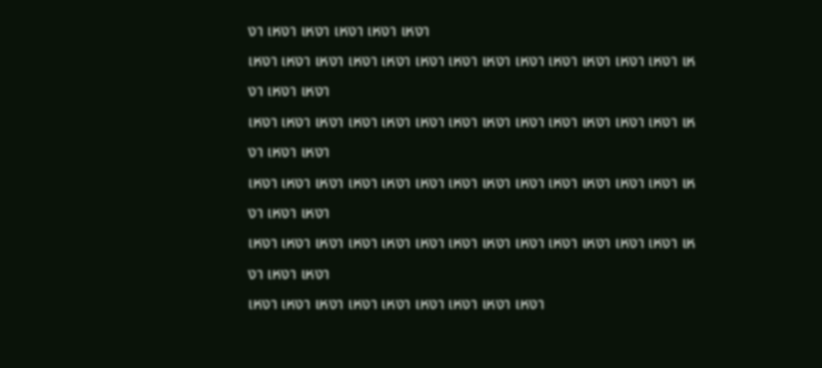งา เหงา เหงา เหงา เหงา เหงา
เหงา เหงา เหงา เหงา เหงา เหงา เหงา เหงา เหงา เหงา เหงา เหงา เหงา เหงา เหงา เหงา
เหงา เหงา เหงา เหงา เหงา เหงา เหงา เหงา เหงา เหงา เหงา เหงา เหงา เหงา เหงา เหงา
เหงา เหงา เหงา เหงา เหงา เหงา เหงา เหงา เหงา เหงา เหงา เหงา เหงา เหงา เหงา เหงา
เหงา เหงา เหงา เหงา เหงา เหงา เหงา เหงา เหงา เหงา เหงา เหงา เหงา เหงา เหงา เหงา
เหงา เหงา เหงา เหงา เหงา เหงา เหงา เหงา เหงา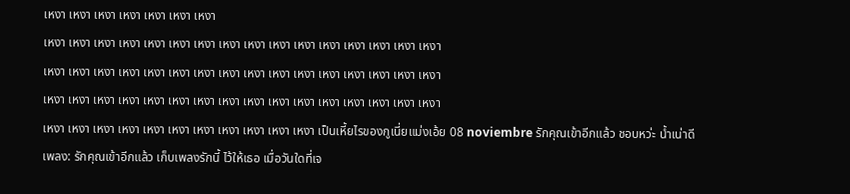เหงา เหงา เหงา เหงา เหงา เหงา เหงา
เหงา เหงา เหงา เหงา เหงา เหงา เหงา เหงา เหงา เหงา เหงา เหงา เหงา เหงา เหงา เหงา
เหงา เหงา เหงา เหงา เหงา เหงา เหงา เหงา เหงา เหงา เหงา เหงา เหงา เหงา เหงา เหงา
เหงา เหงา เหงา เหงา เหงา เหงา เหงา เหงา เหงา เหงา เหงา เหงา เหงา เหงา เหงา เหงา
เหงา เหงา เหงา เหงา เหงา เหงา เหงา เหงา เหงา เหงา เหงา เป็นเหี้ยไรของกูเนี่ยแม่งเอ้ย 08 noviembre รักคุณเข้าอีกแล้ว ชอบหว่ะ น้ำเน่าดีเพลง: รักคุณเข้าอีกแล้ว เก็บเพลงรักนี้ ไว้ให้เธอ เมื่อวันใดที่เจ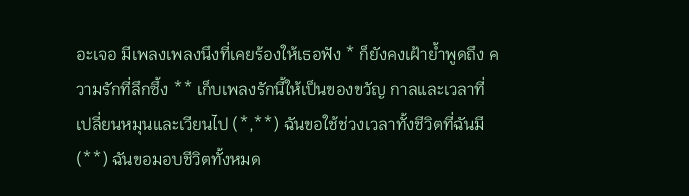อะเจอ มีเพลงเพลงนึงที่เคยร้องให้เธอฟัง * ก็ยังคงเฝ้าย้ำพูดถึง ความรักที่ลึกซึ้ง ** เก็บเพลงรักนี้ให้เป็นของขวัญ กาลและเวลาที่เปลี่ยนหมุนและเวียนไป (*,**) ฉันขอใช้ช่วงเวลาทั้งชีวิตที่ฉันมี (**) ฉันขอมอบชีวิตทั้งหมด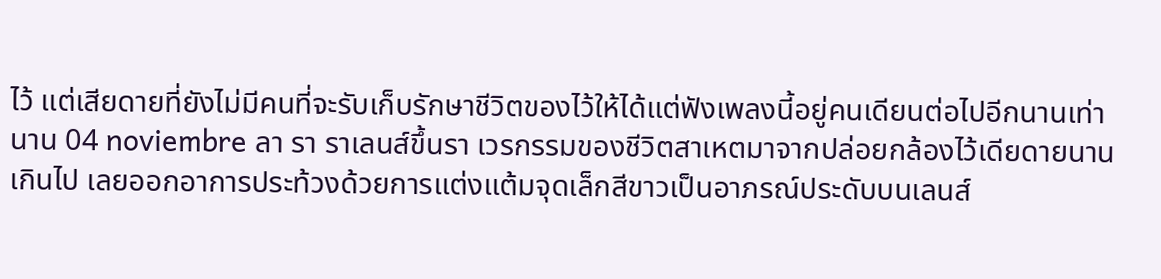ไว้ แต่เสียดายที่ยังไม่มีคนที่จะรับเก็บรักษาชีวิตของไว้ให้ได้แต่ฟังเพลงนี้อยู่คนเดียนต่อไปอีกนานเท่านาน 04 noviembre ลา รา ราเลนส์ขึ้นรา เวรกรรมของชีวิตสาเหตมาจากปล่อยกล้องไว้เดียดายนานเกินไป เลยออกอาการประท้วงด้วยการแต่งแต้มจุดเล็กสีขาวเป็นอาภรณ์ประดับบนเลนส์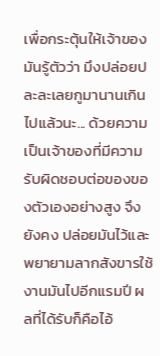เพื่อกระตุ้นให้เจ้าของมันรู้ตัวว่า มึงปล่อยปละละเลยกูมานานเกินไปแล้วนะ... ด้วยความเป็นเจ้าของที่มีความรับผิดชอบต่อของของตัวเองอย่างสูง จึงยังคง ปล่อยมันไว้และพยายามลากสังขารใช้งานมันไปอีกแรมปี ผลที่ได้รับก็คือไอ้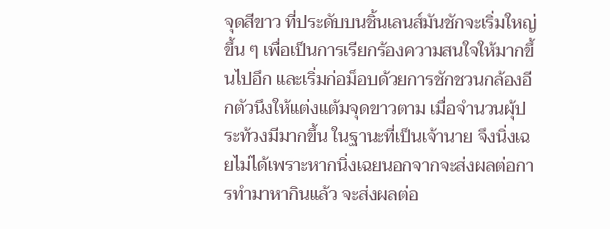จุดสีขาว ที่ประดับบนชิ้นเลนส์มันชักจะเริ่มใหญ่ขึ้น ๆ เพื่อเป็นการเรียกร้องความสนใจให้มากขึ้นไปอึก และเริ่มก่อม็อบด้วยการชักชวนกล้องอีกตัวนึงให้แต่งแต้มจุดขาวตาม เมื่อจำนวนผุ้ประท้วงมีมากขึ้น ในฐานะที่เป็นเจ้านาย จึงนิ่งเฉยไม่ได้เพราะหากนิ่งเฉยนอกจากจะส่งผลต่อการทำมาหากินแล้ว จะส่งผลต่อ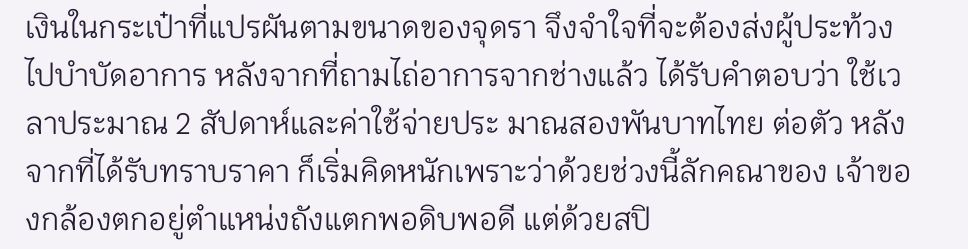เงินในกระเป๋าที่แปรผันตามขนาดของจุดรา จึงจำใจที่จะต้องส่งผู้ประท้วงไปบำบัดอาการ หลังจากที่ถามไถ่อาการจากช่างแล้ว ได้รับคำตอบว่า ใช้เวลาประมาณ 2 สัปดาห์และค่าใช้จ่ายประ มาณสองพันบาทไทย ต่อตัว หลังจากที่ได้รับทราบราคา ก็เริ่มคิดหนักเพราะว่าด้วยช่วงนี้ลักคณาของ เจ้าของกล้องตกอยู่ตำแหน่งถังแตกพอดิบพอดี แต่ด้วยสปิ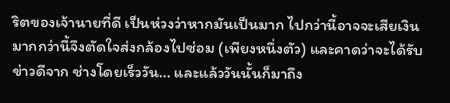ริตของเจ้านายที่ดี เป็นห่วงว่าหากมันเป็นมาก ไปกว่านี้อาจจะเสียเงินมากกว่านี้จึงตัดใจส่งกล้องไปซ่อม (เพียงหนึ่งตัว) และคาดว่าจะได้รับข่าวดีจาก ช่างโดยเร็ววัน... และแล้ววันนั้นก็มาถึง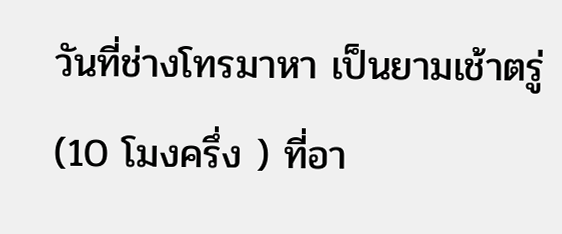วันที่ช่างโทรมาหา เป็นยามเช้าตรู่ (10 โมงครึ่ง ) ที่อา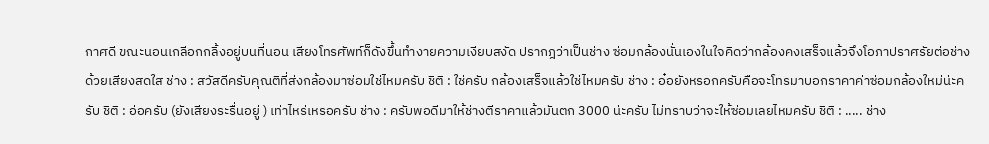กาศดี ขณะนอนเกลีอกกลิ้งอยู่บนที่นอน เสียงโทรศัพท์ก็ดังขึ้นทำงายความเงียบสงัด ปรากฎว่าเป็นช่าง ซ่อมกล้องนั่นเองในใจคิดว่ากล้องคงเสร็จแล้วจึงโอภาปราศรัยต่อช่างด้วยเสียงสดใส ช่าง : สวัสดีครับคุณติที่ส่งกล้องมาซ่อมใช่ไหมครับ ชิติ : ใช่ครับ กล้องเสร็จแล้วใช่ไหมครับ ช่าง : อ๋อยังหรอกครับคือจะโทรมาบอกราคาค่าซ่อมกล้องใหม่น่ะครับ ชิติ : อ่อครับ (ยังเสียงระรื่นอยู่ ) เท่าไหร่เหรอครับ ช่าง : ครับพอดีมาให้ช่างตีราคาแล้วมันตก 3000 น่ะครับ ไม่ทราบว่าจะให้ซ่อมเลยไหมครับ ชิติ : ..... ช่าง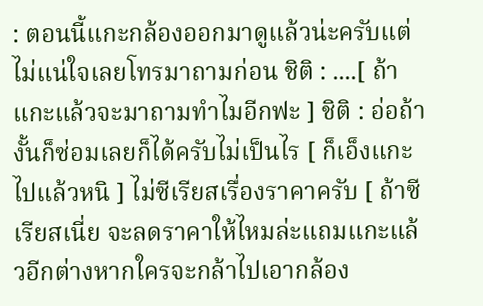: ตอนนี้แกะกล้องออกมาดูแล้วน่ะครับแต่ไม่แน่ใจเลยโทรมาถามก่อน ชิติ : ....[ ถ้าแกะแล้วจะมาถามทำไมอีกฟะ ] ชิติ : อ่อถ้างั้นก็ซ่อมเลยก็ได้ครับไม่เป็นไร [ ก็เอ็งแกะไปแล้วหนิ ] ไม่ซีเรียสเรื่องราคาครับ [ ถ้าซีเรียสเนี่ย จะลดราคาให้ไหมล่ะแถมแกะแล้วอีกต่างหากใครจะกล้าไปเอากล้อง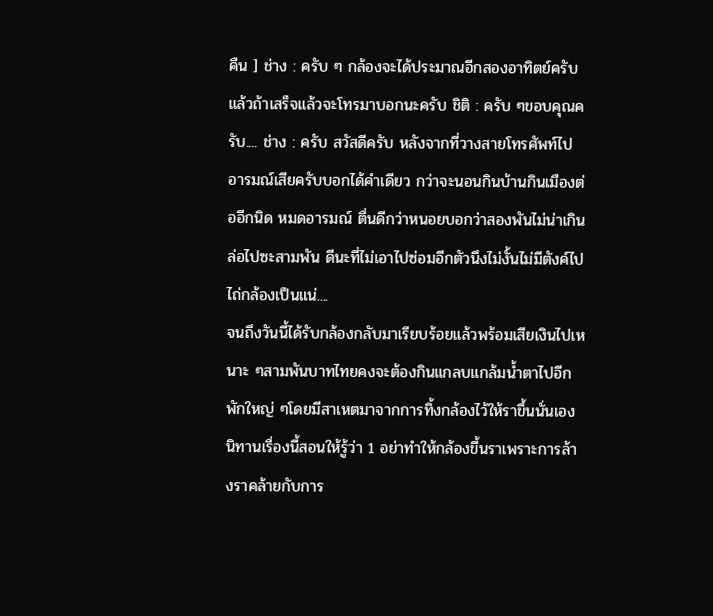คืน ] ช่าง : ครับ ๆ กล้องจะได้ประมาณอีกสองอาทิตย์ครับแล้วถ้าเสร็จแล้วจะโทรมาบอกนะครับ ชิติ : ครับ ๆขอบคุณครับ.... ช่าง : ครับ สวัสดีครับ หลังจากที่วางสายโทรศัพท์ไปอารมณ์เสียครับบอกได้คำเดียว กว่าจะนอนกินบ้านกินเมืองต่ออีกนิด หมดอารมณ์ ตื่นดีกว่าหนอยบอกว่าสองพันไม่น่าเกินล่อไปซะสามพัน ดีนะที่ไม่เอาไปซ่อมอีกตัวนึงไม่งั้นไม่มีตังค์ไปไถ่กล้องเป็นแน่....
จนถึงวันนี้ได้รับกล้องกลับมาเรียบร้อยแล้วพร้อมเสียเงินไปเหนาะ ๆสามพันบาทไทยคงจะต้องกินแกลบแกล้มน้ำตาไปอีกพักใหญ่ ๆโดยมีสาเหตมาจากการทิ้งกล้องไว้ให้ราขึ้นนั่นเอง นิทานเรื่องนี้สอนให้รู้ว่า 1 อย่าทำให้กล้องขี้นราเพราะการล้างราคล้ายกับการ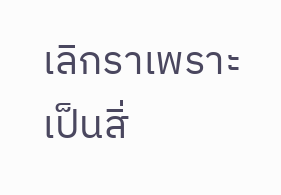เลิกราเพราะเป็นสิ่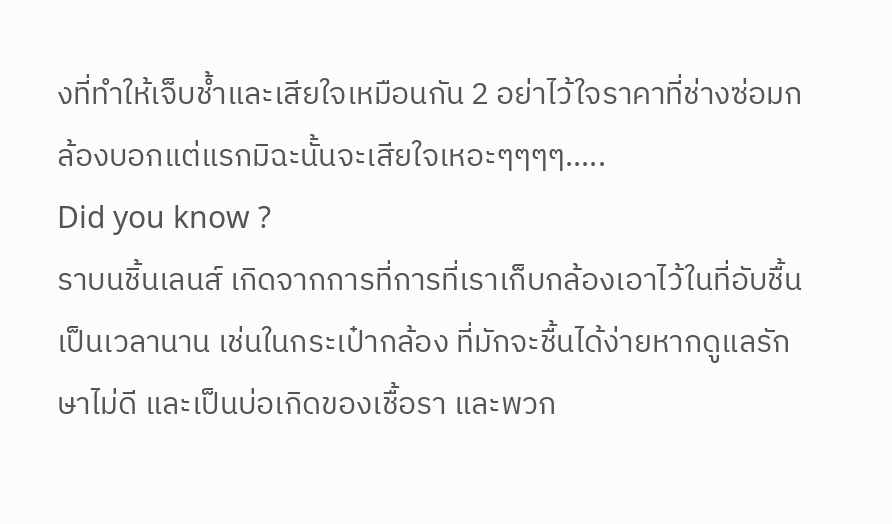งที่ทำให้เจ็บช้ำและเสียใจเหมือนกัน 2 อย่าไว้ใจราคาที่ช่างซ่อมกล้องบอกแต่แรกมิฉะนั้นจะเสียใจเหอะๆๆๆๆ.....
Did you know ?
ราบนชิ้นเลนส์ เกิดจากการที่การที่เราเก็บกล้องเอาไว้ในที่อับชื้นเป็นเวลานาน เช่นในกระเป๋ากล้อง ที่มักจะชื้นได้ง่ายหากดูแลรักษาไม่ดี และเป็นบ่อเกิดของเชื้อรา และพวก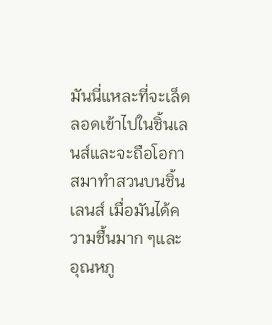มันนี่แหละที่จะเล็ดลอดเข้าไปในชิ้นเลนส์และจะถือโอกาสมาทำสวนบนชิ้นเลนส์ เมื่อมันได้ความชื้นมาก ๆและอุณหภู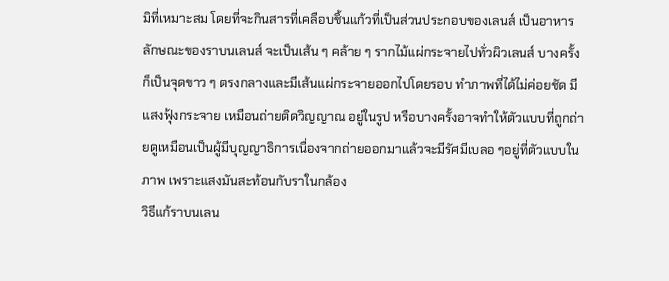มิที่เหมาะสม โดยที่จะกินสารที่เคลือบชิ้นแก้วที่เป็นส่วนประกอบของเลนส์ เป็นอาหาร
ลักษณะของราบนเลนส์ จะเป็นเส้น ๆ คล้าย ๆ รากไม้แผ่กระจายไปทั่วผิวเลนส์ บางครั้งก็เป็นจุดขาว ๆ ตรงกลางและมีเส้นแผ่กระจายออกไปโดยรอบ ทำภาพที่ได้ไม่ค่อยชัด มีแสงฟุ้งกระจาย เหมือนถ่ายติดวิญญาณ อยู่ในรูป หรือบางครั้งอาจทำให้ตัวแบบที่ถูกถ่ายดูเหมือนเป็นผู้มีบุญญาธิการเนื่องจากถ่ายออกมาแล้วจะมีรัศมีเบลอ ๆอยู่ที่ตัวแบบในภาพ เพราะแสงมันสะท้อนกับราในกล้อง
วิธีแก้ราบนเลน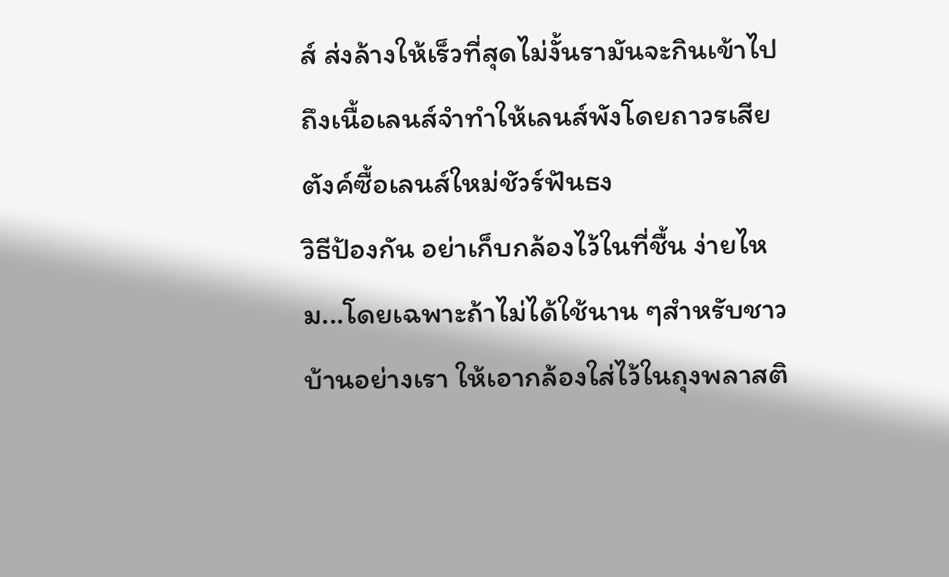ส์ ส่งล้างให้เร็วที่สุดไม่งั้นรามันจะกินเข้าไปถึงเนื้อเลนส์จำทำให้เลนส์พังโดยถาวรเสียตังค์ซื้อเลนส์ใหม่ชัวร์ฟันธง
วิธีป้องกัน อย่าเก็บกล้องไว้ในที่ชื้น ง่ายไหม...โดยเฉพาะถ้าไม่ได้ใช้นาน ๆสำหรับชาวบ้านอย่างเรา ให้เอากล้องใส่ไว้ในถุงพลาสติ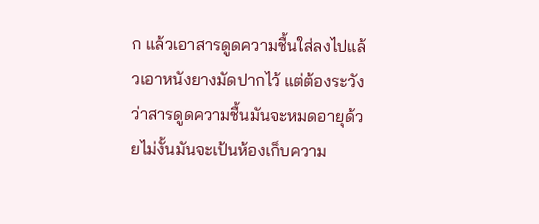ก แล้วเอาสารดูดความชื้นใส่ลงไปแล้วเอาหนังยางมัดปากไว้ แต่ต้องระวังว่าสารดูดความชื้นมันจะหมดอายุด้วยไม่งั้นมันจะเป้นห้องเก็บความ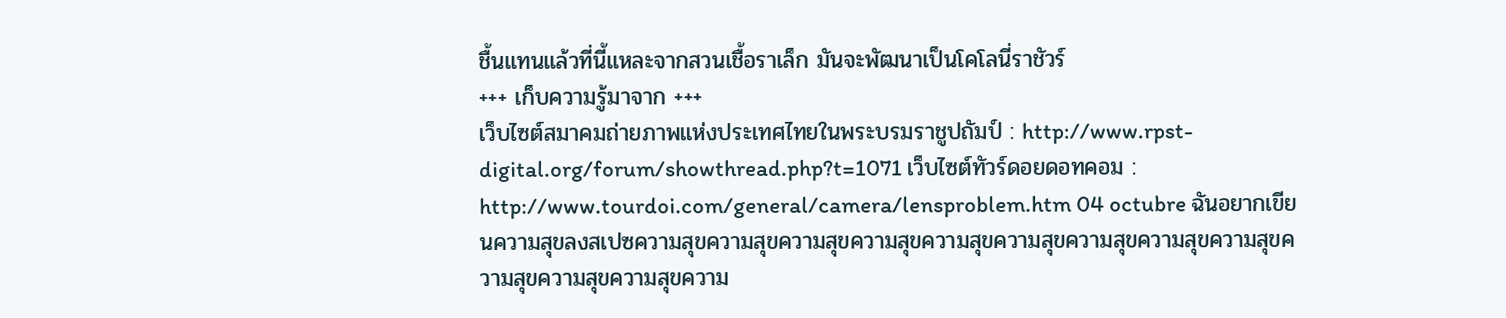ชื้นแทนแล้วที่นี้แหละจากสวนเชื้อราเล็ก มันจะพัฒนาเป็นโคโลนี่ราชัวร์
+++ เก็บความรู้มาจาก +++
เว็บไซต์สมาคมถ่ายภาพแห่งประเทศไทยในพระบรมราชูปถัมป์ : http://www.rpst-digital.org/forum/showthread.php?t=1071 เว็บไซต์ทัวร์ดอยดอทคอม : http://www.tourdoi.com/general/camera/lensproblem.htm 04 octubre ฉันอยากเขียนความสุขลงสเปซความสุขความสุขความสุขความสุขความสุขความสุขความสุขความสุขความสุขความสุขความสุขความสุขความ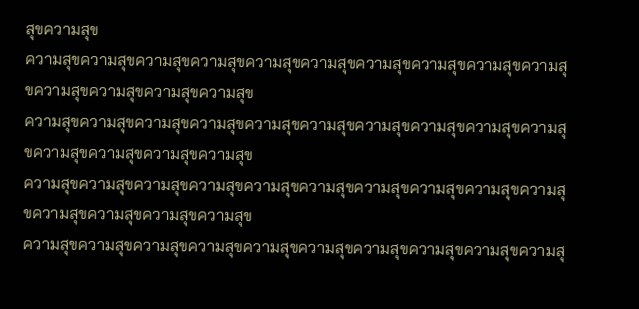สุขความสุข
ความสุขความสุขความสุขความสุขความสุขความสุขความสุขความสุขความสุขความสุขความสุขความสุขความสุขความสุข
ความสุขความสุขความสุขความสุขความสุขความสุขความสุขความสุขความสุขความสุขความสุขความสุขความสุขความสุข
ความสุขความสุขความสุขความสุขความสุขความสุขความสุขความสุขความสุขความสุขความสุขความสุขความสุขความสุข
ความสุขความสุขความสุขความสุขความสุขความสุขความสุขความสุขความสุขความสุ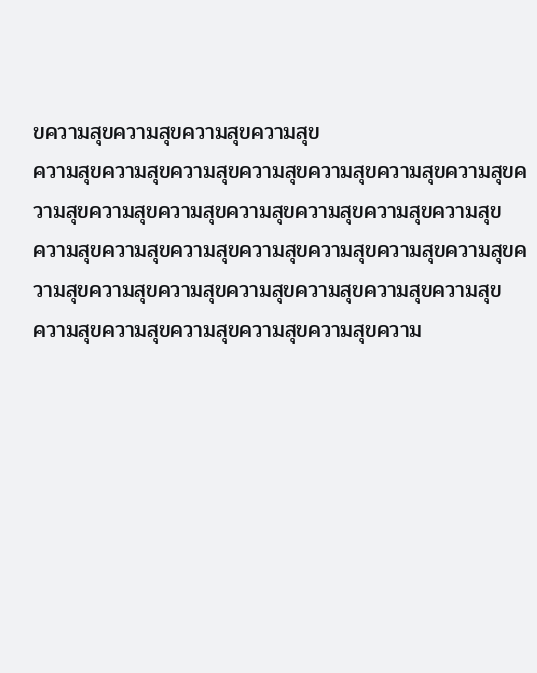ขความสุขความสุขความสุขความสุข
ความสุขความสุขความสุขความสุขความสุขความสุขความสุขความสุขความสุขความสุขความสุขความสุขความสุขความสุข
ความสุขความสุขความสุขความสุขความสุขความสุขความสุขความสุขความสุขความสุขความสุขความสุขความสุขความสุข
ความสุขความสุขความสุขความสุขความสุขความ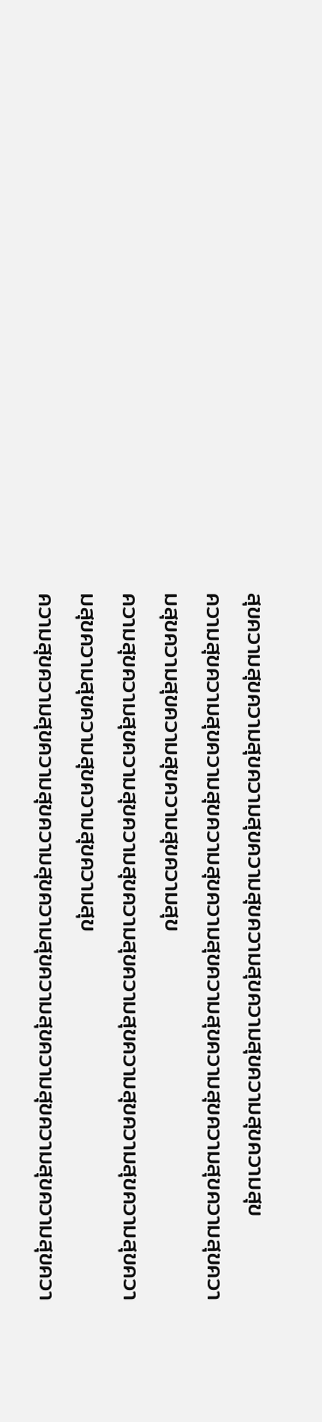สุขความสุขความสุขความสุขความสุขความสุขความสุขความสุขความสุข
ความสุขความสุขความสุขความสุขความสุขความสุขความสุขความสุขความสุขความสุขความสุขความสุขความสุขความสุข
ความสุขความสุขความสุขความสุขความสุขความสุขความสุขความสุขความสุขความสุขความสุขความสุขความสุขความสุข
ความสุขความสุขความสุขความสุขความสุขความสุขความสุขความสุขความสุขควา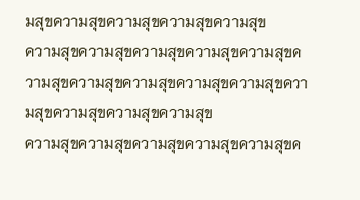มสุขความสุขความสุขความสุขความสุข
ความสุขความสุขความสุขความสุขความสุขความสุขความสุขความสุขความสุขความสุขความสุขความสุขความสุขความสุข
ความสุขความสุขความสุขความสุขความสุขค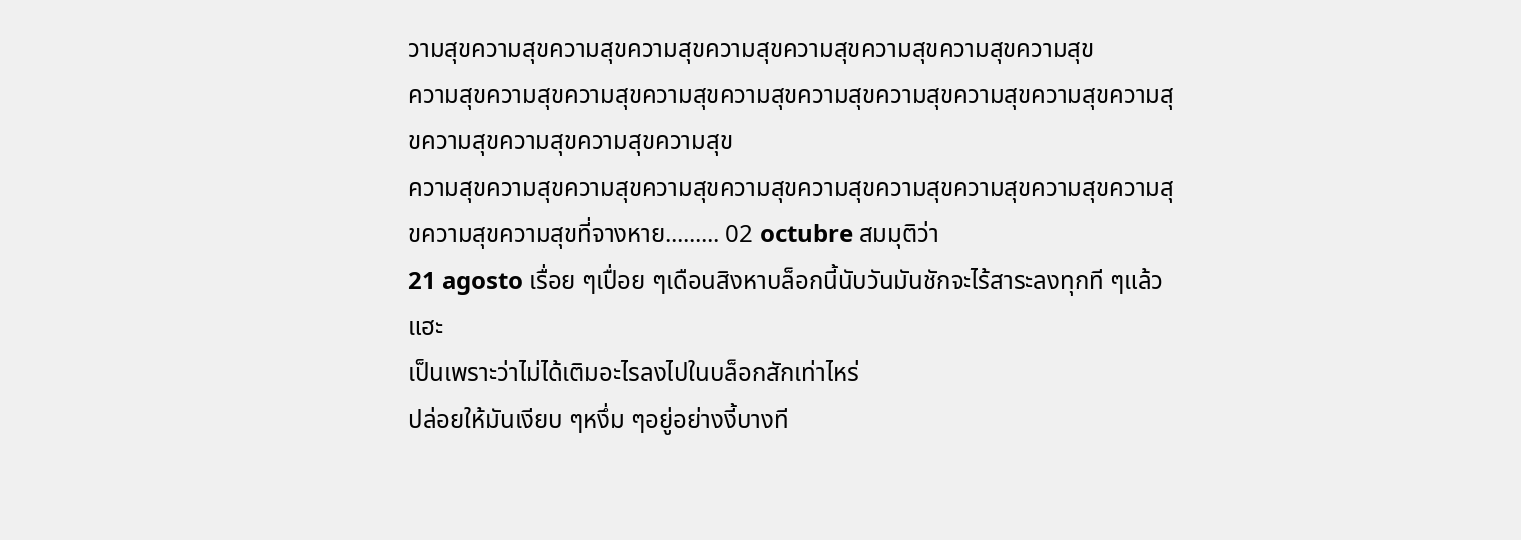วามสุขความสุขความสุขความสุขความสุขความสุขความสุขความสุขความสุข
ความสุขความสุขความสุขความสุขความสุขความสุขความสุขความสุขความสุขความสุขความสุขความสุขความสุขความสุข
ความสุขความสุขความสุขความสุขความสุขความสุขความสุขความสุขความสุขความสุขความสุขความสุขที่จางหาย......... 02 octubre สมมุติว่า
21 agosto เรื่อย ๆเปื่อย ๆเดือนสิงหาบล็อกนี้นับวันมันชักจะไร้สาระลงทุกที ๆแล้วแฮะ
เป็นเพราะว่าไม่ได้เติมอะไรลงไปในบล็อกสักเท่าไหร่
ปล่อยให้มันเงียบ ๆหงึ่ม ๆอยู่อย่างงี้บางที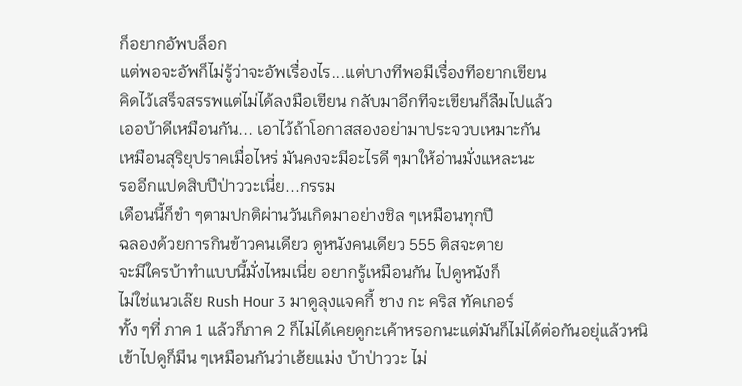ก็อยากอัพบล็อก
แต่พอจะอัพก็ไม่รู้ว่าจะอัพเรื่องไร...แต่บางทีพอมีเรื่องทีอยากเขียน
คิดไว้เสร็จสรรพแต่ไม่ได้ลงมือเขียน กลับมาอีกทีจะเขียนก็ลืมไปแล้ว
เออบ้าดีเหมือนกัน... เอาไว้ถ้าโอกาสสองอย่ามาประจวบเหมาะกัน
เหมือนสุริยุปราคเมื่อไหร่ มันคงจะมีอะไรดี ๆมาให้อ่านมั่งแหละนะ
รออีกแปดสิบปีป่าววะเนี่ย...กรรม
เดือนนี้ก็ขำ ๆตามปกติผ่านวันเกิดมาอย่างชิล ๆเหมือนทุกปี
ฉลองด้วยการกินข้าวคนเดียว ดูหนังคนเดียว 555 ติสจะตาย
จะมีใครบ้าทำแบบนี้มั่งไหมเนี่ย อยากรู้เหมือนกัน ไปดูหนังก็
ไม่ใช่แนวเล๊ย Rush Hour 3 มาดูลุงแจคกี้ ชาง กะ คริส ทัคเกอร์
ทั้ง ๆที่ ภาค 1 แล้วก็ภาค 2 ก็ไม่ได้เคยดูกะเค้าหรอกนะแต่มันก็ไม่ได้ต่อกันอยุ่แล้วหนิ
เข้าไปดูก็มึน ๆเหมือนกันว่าเฮ้ยแม่ง บ้าป่าววะ ไม่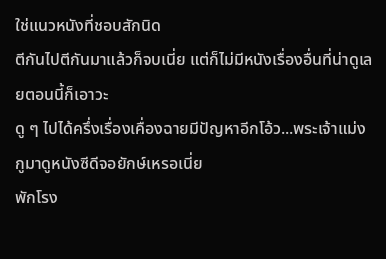ใช่แนวหนังที่ชอบสักนิด
ตีกันไปตีกันมาแล้วก็จบเนี่ย แต่ก็ไม่มีหนังเรื่องอื่นที่น่าดูเลยตอนนี้ก็เอาวะ
ดู ๆ ไปได้ครึ่งเรื่องเคื่องฉายมีปัญหาอีกโอ้ว...พระเจ้าแม่งกูมาดูหนังซีดีจอยักษ์เหรอเนี่ย
พักโรง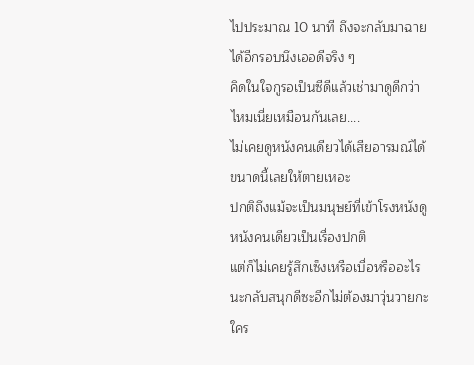ไปประมาณ 10 นาที ถึงจะกลับมาฉายได้อีกรอบนึงเออดีจริง ๆ
คิดในใจกูรอเป็นซีดีแล้วเช่ามาดูดีกว่าไหมเนี่ยเหมือนกันเลย....
ไม่เคยดูหนังคนเดียวได้เสียอารมณ์ได้ขนาดนี้เลยให้ตายเหอะ
ปกติถึงแม้จะเป็นมนุษย์ที่เข้าโรงหนังดูหนังคนเดียวเป็นเรื่องปกติ
แต่ก็ไม่เคยรู้สึกเซ็งเหรือเบื่อหรืออะไรนะกลับสนุกดีซะอีกไม่ต้องมาวุ่นวายกะใคร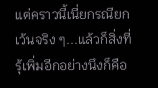แต่คราวนี้เนี่ยกรณียกเว้นจริง ๆ...แล้วก็สิ่งที่รุ้เพิ่มอีกอย่างนึงก็คือ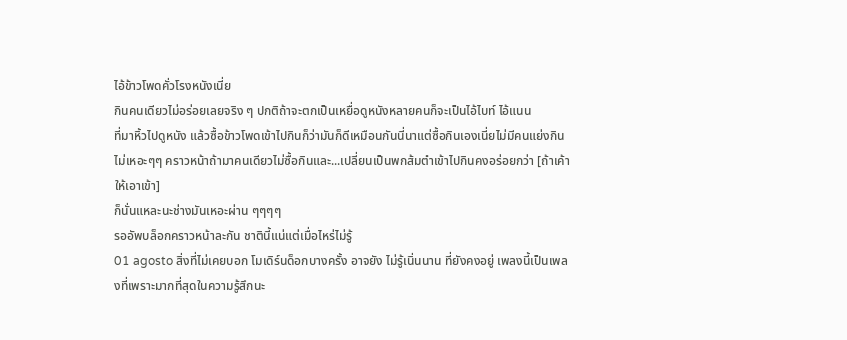ไอ้ข้าวโพดคั่วโรงหนังเนี่ย
กินคนเดียวไม่อร่อยเลยจริง ๆ ปกติถ้าจะตกเป็นเหยื่อดูหนังหลายคนก็จะเป็นไอ้ไบท์ ไอ้แนน
ที่มาหิ้วไปดูหนัง แล้วซื้อข้าวโพดเข้าไปกินก็ว่ามันก็ดีเหมือนกันนี่นาแต่ซื้อกินเองเนี่ยไม่มีคนแย่งกิน
ไม่เหอะๆๆ คราวหน้าถ้ามาคนเดียวไม่ซื้อกินและ...เปลี่ยนเป็นพกส้มตำเข้าไปกินคงอร่อยกว่า [ถ้าเค้าให้เอาเข้า]
ก็นั่นแหละนะช่างมันเหอะผ่าน ๆๆๆๆ
รออัพบล็อกคราวหน้าละกัน ชาตินี้แน่แต่เมื่อไหร่ไม่รู้
01 agosto สิ่งที่ไม่เคยบอก โมเดิร์นด็อกบางครั้ง อาจยัง ไม่รู้เนิ่นนาน ที่ยังคงอยู่ เพลงนี้เป็นเพลงที่เพราะมากที่สุดในความรู้สึกนะ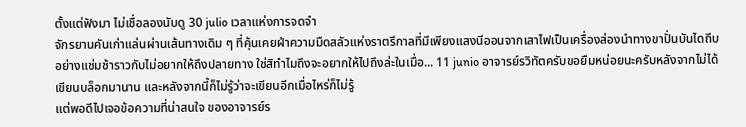ตั้งแต่ฟังมา ไม่เชื่อลองนับดู 30 julio เวลาแห่งการจดจำ
จักรยานคันเก่าแล่นผ่านเส้นทางเดิม ๆ ที่คุ้นเคยฝ่าความมืดสลัวแห่งราตรีกาลที่มีเพียงแสงนีออนจากเสาไฟเป็นเครื่องส่องนำทางขาปั่นบันไดถีบอย่างแช่มช้าราวกับไม่อยากให้ถึงปลายทาง ใช่สิทำไมถึงจะอยากให้ไปถึงล่ะในเมื่อ... 11 junio อาจารย์รวิทัตครับขอยืมหน่อยนะครับหลังจากไม่ได้เขียนบล็อกมานาน และหลังจากนี้ก็ไม่รู้ว่าจะเขียนอีกเมื่อไหร่ก็ไม่รู้
แต่พอดีไปเจอข้อความที่น่าสนใจ ของอาจารย์ร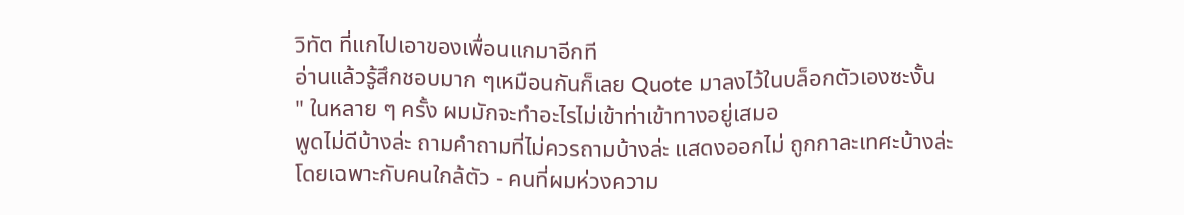วิทัต ที่แกไปเอาของเพื่อนแกมาอีกที
อ่านแล้วรู้สึกชอบมาก ๆเหมือนกันก็เลย Quote มาลงไว้ในบล็อกตัวเองซะงั้น
" ในหลาย ๆ ครั้ง ผมมักจะทำอะไรไม่เข้าท่าเข้าทางอยู่เสมอ
พูดไม่ดีบ้างล่ะ ถามคำถามที่ไม่ควรถามบ้างล่ะ แสดงออกไม่ ถูกกาละเทศะบ้างล่ะ
โดยเฉพาะกับคนใกล้ตัว - คนที่ผมห่วงความ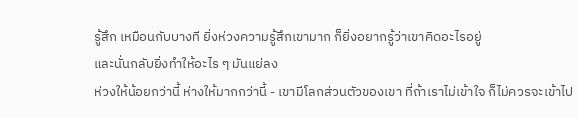รู้สึก เหมือนกับบางที ยิ่งห่วงความรู้สึกเขามาก ก็ยิ่งอยากรู้ว่าเขาคิดอะไรอยู่
และนั่นกลับยิ่งทำให้อะไร ๆ มันแย่ลง
ห่วงให้น้อยกว่านี้ ห่างให้มากกว่านี้ - เขามีโลกส่วนตัวของเขา ที่ถ้าเราไม่เข้าใจ ก็ไม่ควรจะเข้าไป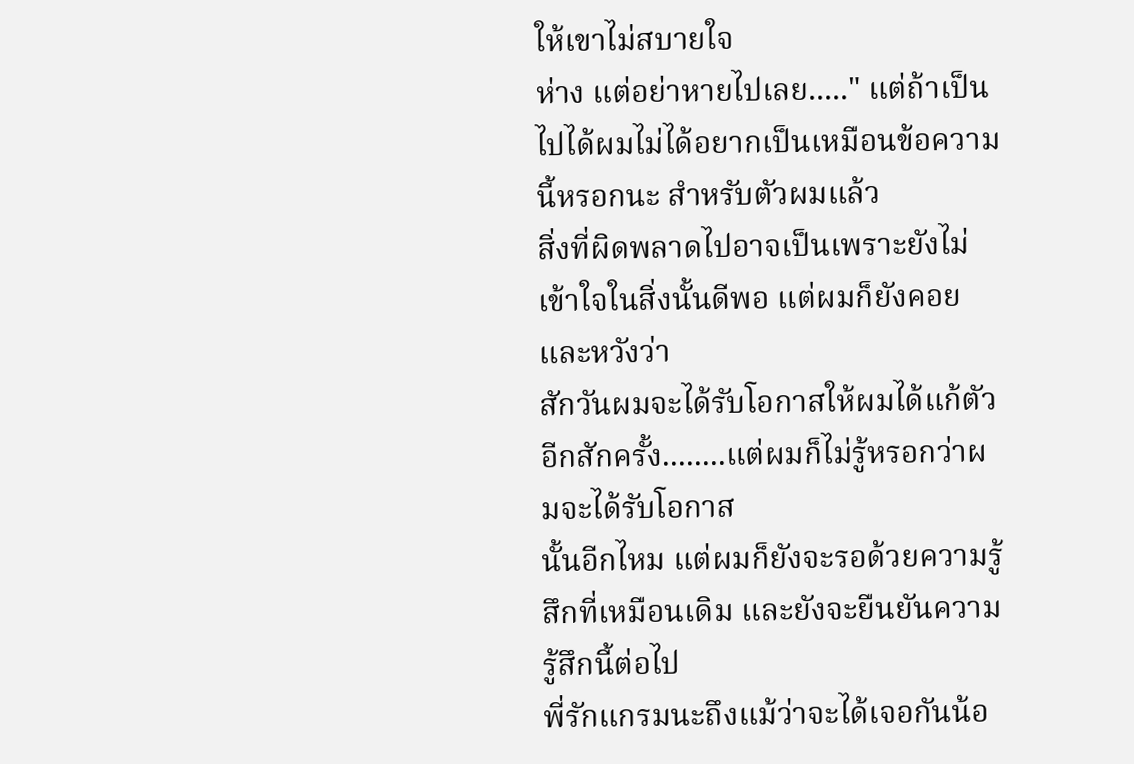ให้เขาไม่สบายใจ
ห่าง แต่อย่าหายไปเลย....." แต่ถ้าเป็นไปได้ผมไม่ได้อยากเป็นเหมือนข้อความนี้หรอกนะ สำหรับตัวผมแล้ว
สิ่งที่ผิดพลาดไปอาจเป็นเพราะยังไม่เข้าใจในสิ่งนั้นดีพอ แต่ผมก็ยังคอยและหวังว่า
สักวันผมจะได้รับโอกาสให้ผมได้แก้ตัวอีกสักครั้ง........แต่ผมก็ไม่รู้หรอกว่าผมจะได้รับโอกาส
นั้นอีกไหม แต่ผมก็ยังจะรอด้วยความรู้สึกที่เหมือนเดิม และยังจะยืนยันความรู้สึกนี้ต่อไป
พี่รักแกรมนะถึงแม้ว่าจะได้เจอกันน้อ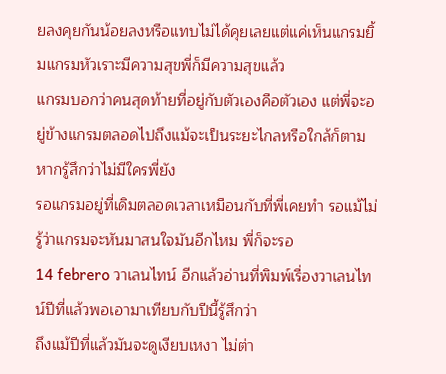ยลงคุยกันน้อยลงหรือแทบไม่ได้คุยเลยแต่แค่เห็นแกรมยิ้มแกรมหัวเราะมีความสุขพี่ก็มีความสุขแล้ว
แกรมบอกว่าคนสุดท้ายที่อยู่กับตัวเองคือตัวเอง แต่พี่จะอยู่ข้างแกรมตลอดไปถึงแม้จะเป็นระยะไกลหรือใกล้ก็ตาม หากรู้สึกว่าไม่มีใครพี่ยัง
รอแกรมอยู่ที่เดิมตลอดเวลาเหมือนกับที่พี่เคยทำ รอแม้ไม่รู้ว่าแกรมจะหันมาสนใจมันอีกไหม พี่ก็จะรอ
14 febrero วาเลนไทน์ อีกแล้วอ่านที่พิมพ์เรื่องวาเลนไทน์ปีที่แล้วพอเอามาเทียบกับปีนี้รู้สึกว่า
ถึงแม้ปีที่แล้วมันจะดูเงียบเหงา ไม่ต่า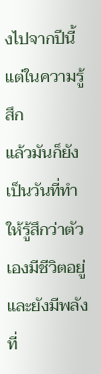งไปจากปีนี้แต่ในความรู้สึก
แล้วมันก็ยังเป็นวันที่ทำให้รู้สึกว่าตัวเองมีชีวิตอยู่ และยังมีพลังที่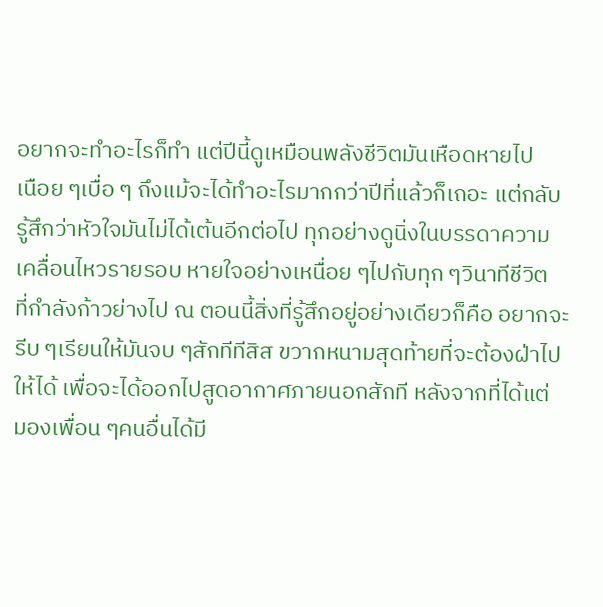อยากจะทำอะไรก็ทำ แต่ปีนี้ดูเหมือนพลังชีวิตมันเหือดหายไป
เนือย ๆเบื่อ ๆ ถึงแม้จะได้ทำอะไรมากกว่าปีที่แล้วก็เถอะ แต่กลับ
รู้สึกว่าหัวใจมันไม่ได้เต้นอีกต่อไป ทุกอย่างดูนิ่งในบรรดาความ
เคลื่อนไหวรายรอบ หายใจอย่างเหนื่อย ๆไปกับทุก ๆวินาทีชีวิต
ที่กำลังก้าวย่างไป ณ ตอนนี้สิ่งที่รู้สึกอยู่อย่างเดียวก็คือ อยากจะ
รีบ ๆเรียนให้มันจบ ๆสักทีทีสิส ขวากหนามสุดท้ายที่จะต้องฝ่าไป
ให้ได้ เพื่อจะได้ออกไปสูดอากาศภายนอกสักที หลังจากที่ได้แต่
มองเพื่อน ๆคนอื่นได้มี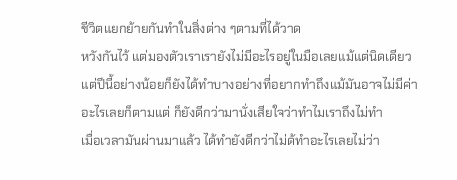ชีวิตแยกย้ายกันทำในสิ่งต่าง ๆตามที่ได้วาด
หวังกันไว้ แต่มองตัวเราเรายังไม่มีอะไรอยู่ในมือเลยแม้แต่นิดเดียว
แต่ปีนี้อย่างน้อยก็ยังได้ทำบางอย่างที่อยากทำถึงแม้มันอาจไม่มีค่า
อะไรเลยก็ตามแต่ ก็ยังดีกว่ามานั่งเสียใจว่าทำไมเราถึงไม่ทำ
เมื่อเวลามันผ่านมาแล้ว ได้ทำยังดีกว่าไม่ด้ทำอะไรเลยไม่ว่า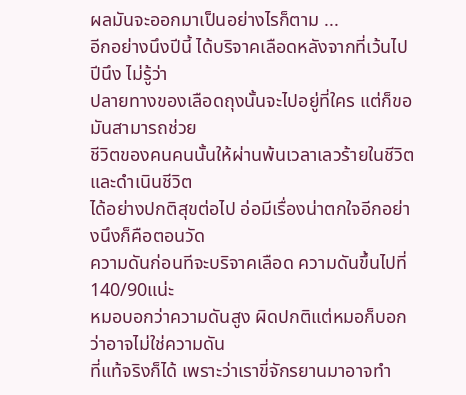ผลมันจะออกมาเป็นอย่างไรก็ตาม ...
อีกอย่างนึงปีนี้ ได้บริจาคเลือดหลังจากที่เว้นไปปีนึง ไม่รู้ว่า
ปลายทางของเลือดถุงนั้นจะไปอยู่ที่ใคร แต่ก็ขอมันสามารถช่วย
ชีวิตของคนคนนั้นให้ผ่านพ้นเวลาเลวร้ายในชีวิต และดำเนินชีวิต
ได้อย่างปกติสุขต่อไป อ่อมีเรื่องน่าตกใจอีกอย่างนึงก็คือตอนวัด
ความดันก่อนทีจะบริจาคเลือด ความดันขึ้นไปที่ 140/90แน่ะ
หมอบอกว่าความดันสูง ผิดปกติแต่หมอก็บอกว่าอาจไม่ใช่ความดัน
ที่แท้จริงก็ได้ เพราะว่าเราขี่จักรยานมาอาจทำ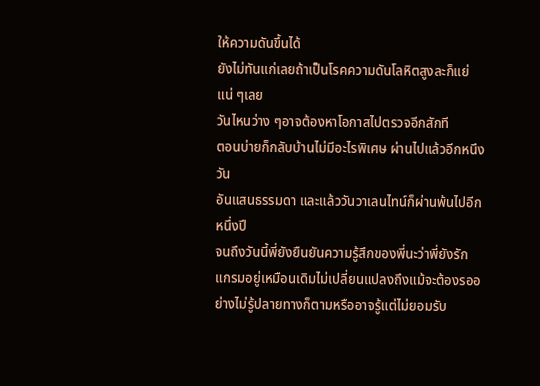ให้ความดันขึ้นได้
ยังไม่ทันแก่เลยถ้าเป็นโรคความดันโลหิตสูงละก็แย่แน่ ๆเลย
วันไหนว่าง ๆอาจต้องหาโอกาสไปตรวจอีกสักที
ตอนบ่ายก็กลับบ้านไม่มีอะไรพิเศษ ผ่านไปแล้วอีกหนึงวัน
อันแสนธรรมดา และแล้ววันวาเลนไทน์ก็ผ่านพ้นไปอีกหนึ่งปี
จนถึงวันนี้พี่ยังยืนยันความรู้สึกของพี่นะว่าพี่ยังรักแกรมอยู่เหมือนเดิมไม่เปลี่ยนแปลงถึงแม้จะต้องรออย่างไม่รู้ปลายทางก็ตามหรืออาจรู้แต่ไม่ยอมรับ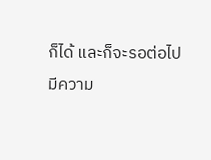ก็ได้ และก็จะรอต่อไป
มีความ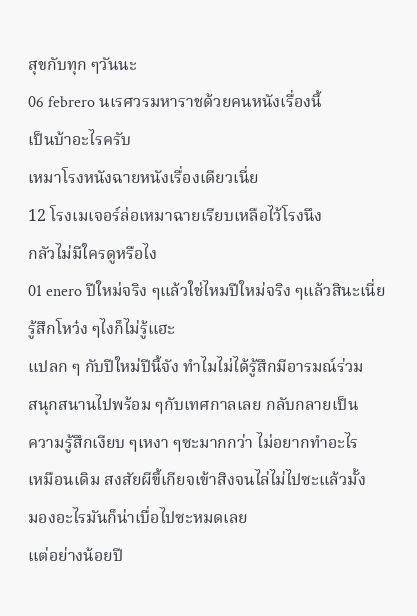สุขกับทุก ๆวันนะ
06 febrero นเรศวรมหาราชด้วยคนหนังเรื่องนี้
เป็นบ้าอะไรครับ
เหมาโรงหนังฉายหนังเรื่องเดียวเนี่ย
12 โรงเมเจอร์ล่อเหมาฉายเรียบเหลือไว้โรงนึง
กลัวไม่มีใครดูหรือไง
01 enero ปีใหม่จริง ๆแล้วใช่ไหมปีใหม่จริง ๆแล้วสินะเนี่ย รู้สึกโหว๋ง ๆไงก็ไม่รู้แฮะ
แปลก ๆ กับปีใหม่ปีนี้จัง ทำไมไม่ได้รู้สึกมีอารมณ์ร่วม
สนุกสนานไปพร้อม ๆกับเทศกาลเลย กลับกลายเป็น
ความรู้สึกเงียบ ๆเหงา ๆซะมากกว่า ไม่อยากทำอะไร
เหมือนเดิม สงสัยผีขี้เกียจเข้าสิงจนไล่ไม่ไปซะแล้วมั้ง
มองอะไรมันก็น่าเบื่อไปซะหมดเลย
แต่อย่างน้อยปี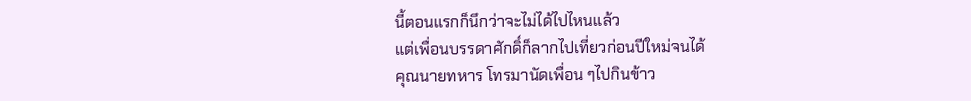นี้ตอนแรกก็นึกว่าจะไม่ได้ไปไหนแล้ว
แต่เพื่อนบรรดาศักดิ์ก็ลากไปเที่ยวก่อนปีใหม่จนได้
คุณนายทหาร โทรมานัดเพื่อน ๆไปกินข้าว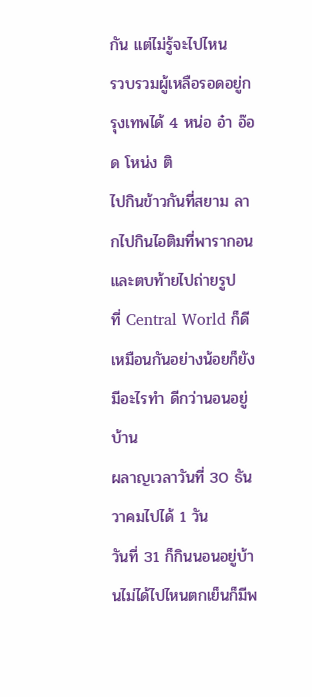กัน แต่ไม่รู้จะไปไหน
รวบรวมผู้เหลือรอดอยู่กรุงเทพได้ 4 หน่อ อ๋า อ๊อด โหน่ง ติ
ไปกินข้าวกันที่สยาม ลากไปกินไอติมที่พารากอน และตบท้ายไปถ่ายรูป
ที่ Central World ก็ดีเหมือนกันอย่างน้อยก็ยังมีอะไรทำ ดีกว่านอนอยู่บ้าน
ผลาญเวลาวันที่ 30 ธันวาคมไปได้ 1 วัน
วันที่ 31 ก็กินนอนอยู่บ้านไม่ได้ไปไหนตกเย็นก็มีพ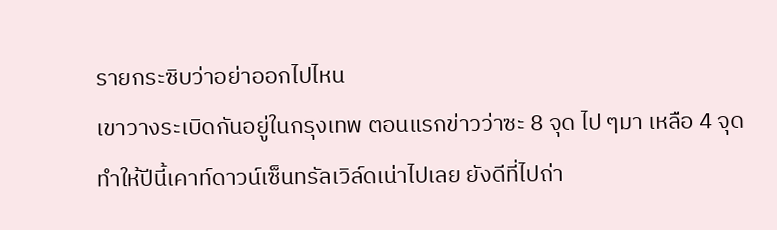รายกระซิบว่าอย่าออกไปไหน
เขาวางระเบิดกันอยู่ในกรุงเทพ ตอนแรกข่าวว่าซะ 8 จุด ไป ๆมา เหลือ 4 จุด
ทำให้ปีนี้เคาท์ดาวน์เซ็นทรัลเวิล์ดเน่าไปเลย ยังดีที่ไปถ่า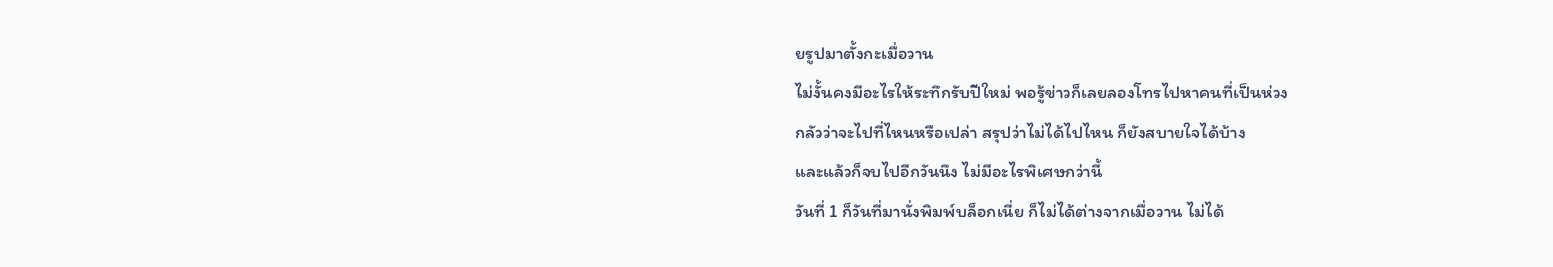ยรูปมาตั้งกะเมื่อวาน
ไม่งั้นคงมีอะไรให้ระทึกรับปีใหม่ พอรู้ข่าวก็เลยลองโทรไปหาคนที่เป็นห่วง
กลัวว่าจะไปที่ไหนหรือเปล่า สรุปว่าไม่ได้ไปไหน ก็ยังสบายใจได้บ้าง
และแล้วก็จบไปอีกวันนึง ไม่มีอะไรพิเศษกว่านี้
วันที่ 1 ก็วันที่มานั่งพิมพ์บล็อกเนี่ย ก็ไม่ได้ต่างจากเมื่อวาน ไม่ได้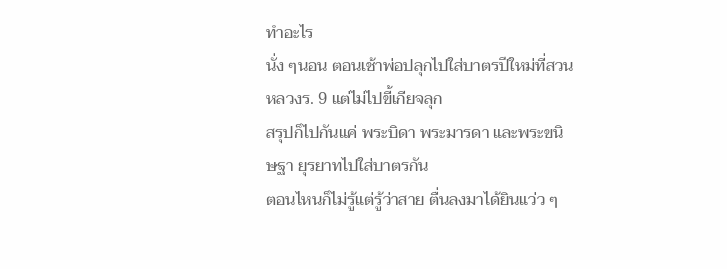ทำอะไร
นั่ง ๆนอน ตอนเช้าพ่อปลุกไปใส่บาตรปีใหม่ที่สวนหลวงร. 9 แต่ไม่ไปขี้เกียจลุก
สรุปก็ไปกันแค่ พระบิดา พระมารดา และพระขนิษฐา ยุรยาทไปใส่บาตรกัน
ตอนไหนก็ไม่รู้แต่รู้ว่าสาย ตื่นลงมาได้ยินแว่ว ๆ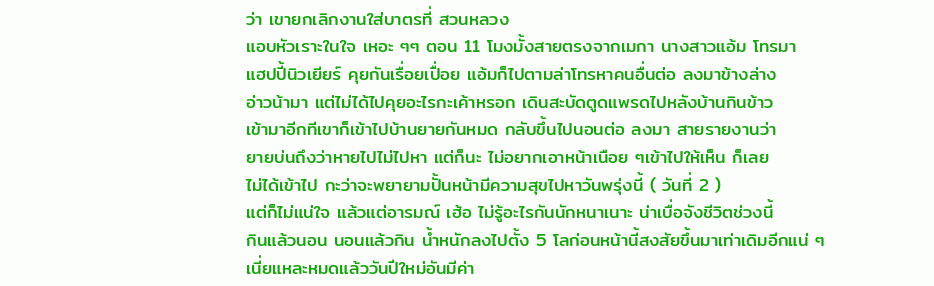ว่า เขายกเลิกงานใส่บาตรที่ สวนหลวง
แอบหัวเราะในใจ เหอะ ๆๆ ตอน 11 โมงมั้งสายตรงจากเมกา นางสาวแอ้ม โทรมา
แฮปปี้นิวเยียร์ คุยกันเรื่อยเปื่อย แอ้มก็ไปตามล่าโทรหาคนอื่นต่อ ลงมาข้างล่าง
อ่าวน้ามา แต่ไม่ได้ไปคุยอะไรกะเค้าหรอก เดินสะบัดตูดแพรดไปหลังบ้านกินข้าว
เข้ามาอีกทีเขาก็เข้าไปบ้านยายกันหมด กลับขึ้นไปนอนต่อ ลงมา สายรายงานว่า
ยายบ่นถึงว่าหายไปไม่ไปหา แต่ก็นะ ไม่อยากเอาหน้าเนือย ๆเข้าไปให้เห็น ก็เลย
ไม่ได้เข้าไป กะว่าจะพยายามปั้นหน้ามีความสุขไปหาวันพรุ่งนี้ ( วันที่ 2 )
แต่ก็ไม่แน่ใจ แล้วแต่อารมณ์ เฮ้อ ไม่รู้อะไรกันนักหนาเนาะ น่าเบื่อจังชีวิตช่วงนี้
กินแล้วนอน นอนแล้วกิน น้ำหนักลงไปตั้ง 5 โลก่อนหน้านี้สงสัยขึ้นมาเท่าเดิมอีกแน่ ๆ
เนี่ยแหละหมดแล้ววันปีใหม่อันมีค่า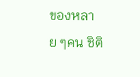ของหลาย ๆคน ชิติ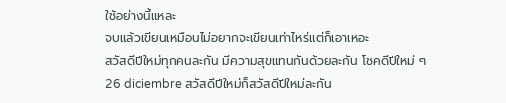ใช้อย่างนี้แหละ
จบแล้วเขียนเหมือนไม่อยากจะเขียนเท่าไหร่แต่ก็เอาเหอะ
สวัสดีปีใหม่ทุกคนละกัน มีความสุขแทนกันด้วยละกัน โชคดีปีใหม่ ๆ
26 diciembre สวัสดีปีใหม่ก็สวัสดีปีใหม่ละกัน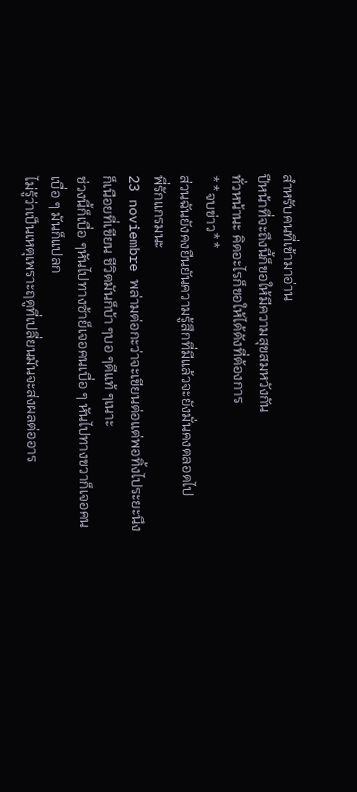สำหรับคนที่เข้ามาอ่าน
ปีหน้าที่จะถึงนี้ก็ขอให้มีความสุขสมหวังกัน
ทั่วหน้านะ คิดอะไรก็ขอให้ได้ดังที่ต้องการ
**จบข่าว**
ส่วนฉันยังคงยืนยันความรู้สึกที่มีแล้วจะยังมั่นคงตลอดไป
พี่รักแกรมนะ
23 noviembre พล่ามต่อกะว่าจะเขียนต่อแต่พอทิ้งไประยะนึงก็เนือยที่เขียน ชีวิตมันก็บ้า ๆบอ ๆดีแท้ ๆเนาะ
ช่วงนี้ก็เบื่อ ๆหันไปทางซ้าย็เจอคนเบื่อ ๆ หันไปทางขวาก็เจอคนเบื่อ ๆ มันก็แปลก
ไม่รู้ว่าเป็นเหตุเพราะฤดูที่เปลี่ยนมันจะส่งผลต่ออาร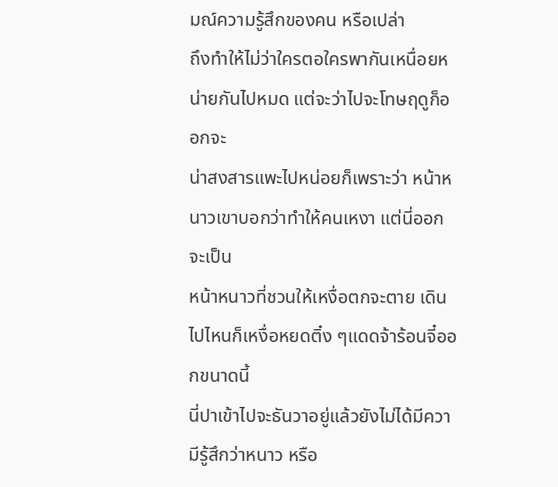มณ์ความรู้สึกของคน หรือเปล่า
ถึงทำให้ไม่ว่าใครตอใครพากันเหนื่อยหน่ายกันไปหมด แต่จะว่าไปจะโทษฤดูก็ออกจะ
น่าสงสารแพะไปหน่อยก็เพราะว่า หน้าหนาวเขาบอกว่าทำให้คนเหงา แต่นี่ออกจะเป็น
หน้าหนาวที่ชวนให้เหงื่อตกจะตาย เดินไปไหนก็เหงื่อหยดติ๋ง ๆแดดจ้าร้อนจี๋ออกขนาดนี้
นี่ปาเข้าไปจะธันวาอยู่แล้วยังไม่ได้มีความีรู้สึกว่าหนาว หรือ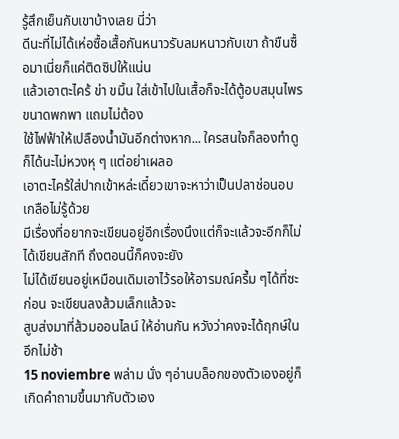รู้สึกเย็นกับเขาบ้างเลย นี่ว่า
ดีนะที่ไม่ได้เห่อซื้อเสื้อกันหนาวรับลมหนาวกับเขา ถ้าขืนซื้อมาเนี่ยก็แค่ติดซิปให้แน่น
แล้วเอาตะไคร้ ข่า ขมิ้น ใส่เข้าไปในเสื้อก็จะได้ตู้อบสมุนไพรขนาดพกพา แถมไม่ต้อง
ใช้ไฟฟ้าให้เปลืองน้ำมันอีกต่างหาก... ใครสนใจก็ลองทำดูก็ได้นะไม่หวงหุ ๆ แต่อย่าเผลอ
เอาตะไคร้ใส่ปากเข้าหล่ะเดี๋ยวเขาจะหาว่าเป็นปลาช่อนอบเกลือไม่รู้ด้วย
มีเรื่องที่อยากจะเขียนอยู่อีกเรื่องนึงแต่ก็จะแล้วจะอีกก็ไม่ได้เขียนสักที ถึงตอนนี้ก็คงจะยัง
ไม่ได้เขียนอยู่เหมือนเดิมเอาไว้รอให้อารมณ์ครึ้ม ๆได้ที่ซะก่อน จะเขียนลงส้วมเล็กแล้วจะ
สูบส่งมาที่ส้วมออนไลน์ ให้อ่านกัน หวังว่าคงจะได้ฤกษ์ในอีกไม่ช้า
15 noviembre พล่าม นั่ง ๆอ่านบล็อกของตัวเองอยู่ก็เกิดคำถามขึ้นมากับตัวเอง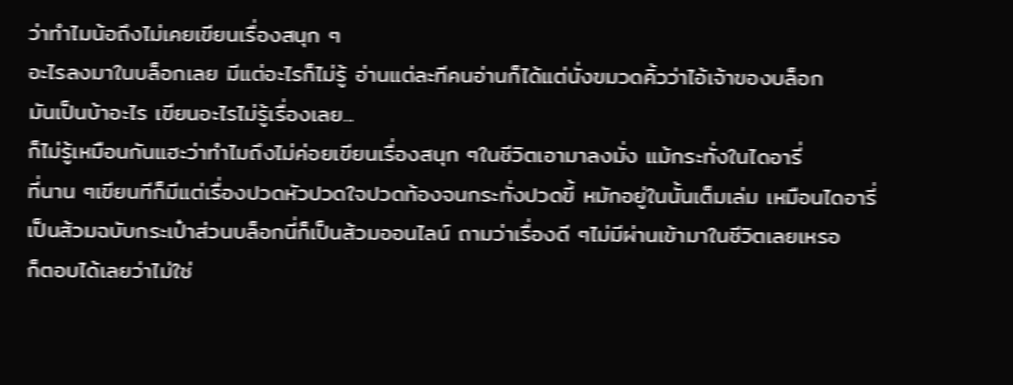ว่าทำไมน้อถึงไม่เคยเขียนเรื่องสนุก ๆ
อะไรลงมาในบล็อกเลย มีแต่อะไรก็ไม่รู้ อ่านแต่ละทีคนอ่านก็ได้แต่นั่งขมวดคิ้วว่าไอ้เจ้าของบล็อก
มันเป็นบ้าอะไร เขียนอะไรไม่รู้เรื่องเลย...
ก็ไม่รู้เหมือนกันแฮะว่าทำไมถึงไม่ค่อยเขียนเรื่องสนุก ๆในชีวิตเอามาลงมั่ง แม้กระทั่งในไดอารี่
ที่นาน ๆเขียนทีก็มีแต่เรื่องปวดหัวปวดใจปวดท้องจนกระทั่งปวดขี้ หมักอยู่ในนั้นเต็มเล่ม เหมือนไดอารี่
เป็นส้วมฉบับกระเป๋าส่วนบล็อกนี่ก็เป็นส้วมออนไลน์ ถามว่าเรื่องดี ๆไม่มีผ่านเข้ามาในชีวิตเลยเหรอ
ก็ตอบได้เลยว่าไม่ใช่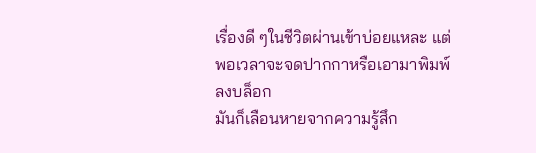เรื่องดี ๆในชีวิตผ่านเข้าบ่อยแหละ แต่ พอเวลาจะจดปากกาหรือเอามาพิมพ์ลงบล็อก
มันก็เลือนหายจากความรู้สึก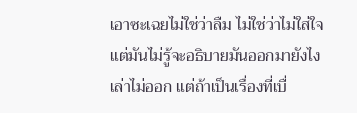เอาซะเฉยไม่ใช่ว่าลืม ไม่ใช่ว่าไม่ใส่ใจ แต่มันไม่รู้จะอธิบายมันออกมายังไง
เล่าไม่ออก แต่ถ้าเป็นเรื่องที่เบื่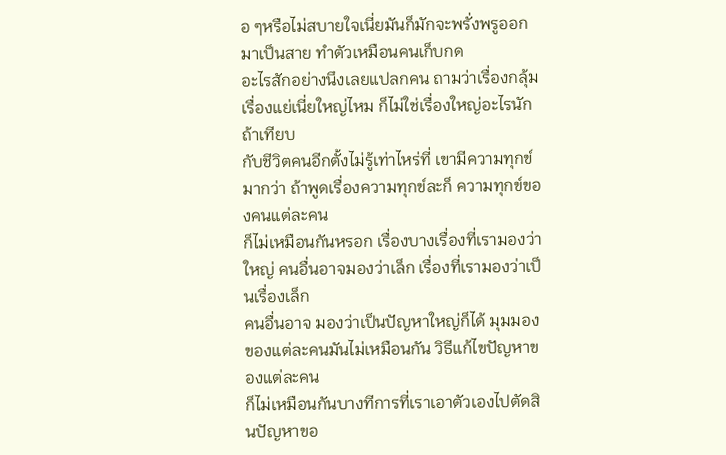อ ๆหรือไม่สบายใจเนี่ยมันก็มักจะพรั่งพรูออกมาเป็นสาย ทำตัวเหมือนคนเก็บกด
อะไรสักอย่างนึงเลยแปลกคน ถามว่าเรื่องกลุ้มเรื่องแย่เนี่ยใหญ่ไหม ก็ไม่ใช่เรื่องใหญ่อะไรนักถ้าเทียบ
กับชีวิตคนอีกตั้งไม่รู้เท่าไหร่ที่ เขามีความทุกข์มากว่า ถ้าพูดเรื่องความทุกข์ละก็ ความทุกข์ของคนแต่ละคน
ก็ไม่เหมือนกันหรอก เรื่องบางเรื่องที่เรามองว่าใหญ่ คนอื่นอาจมองว่าเล็ก เรื่องที่เรามองว่าเป็นเรื่องเล็ก
คนอื่นอาจ มองว่าเป็นปัญหาใหญ่ก็ได้ มุมมองของแต่ละคนมันไม่เหมือนกัน วิธีแก้ไขปัญหาของแต่ละคน
ก็ไม่เหมือนกันบางทีการที่เราเอาตัวเองไปตัดสินปัญหาขอ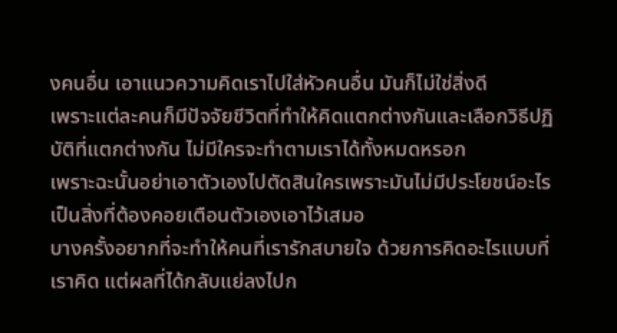งคนอื่น เอาแนวความคิดเราไปใส่หัวคนอื่น มันก็ไม่ใช่สิ่งดี
เพราะแต่ละคนก็มีปัจจัยชีวิตที่ทำให้คิดแตกต่างกันและเลือกวิธีปฏิบัติที่แตกต่างกัน ไม่มีใครจะทำตามเราได้ทั้งหมดหรอก
เพราะฉะนั้นอย่าเอาตัวเองไปตัดสินใครเพราะมันไม่มีประโยชน์อะไร เป็นสิ่งที่ต้องคอยเตือนตัวเองเอาไว้เสมอ
บางครั้งอยากที่จะทำให้คนที่เรารักสบายใจ ด้วยการคิดอะไรแบบที่เราคิด แต่ผลที่ได้กลับแย่ลงไปก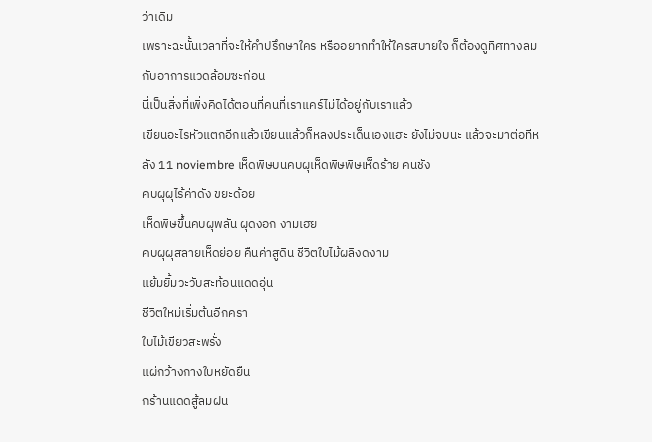ว่าเดิม
เพราะฉะนั้นเวลาที่จะให้คำปรึกษาใคร หรืออยากทำให้ใครสบายใจ ก็ต้องดูทิศทางลมกับอาการแวดล้อมซะก่อน
นี่เป็นสิ่งที่เพิ่งคิดได้ตอนที่คนที่เราแคร์ไม่ได้อยู่กับเราแล้ว
เขียนอะไรหัวแตกอีกแล้วเขียนแล้วก็หลงประเด็นเองแฮะ ยังไม่จบนะ แล้วจะมาต่อทีหลัง 11 noviembre เห็ดพิษบนคบผุเห็ดพิษพิษเห็ดร้าย คนชัง
คบผุผุไร้ค่าดัง ขยะด้อย
เห็ดพิษขึ้นคบผุพลัน ผุดงอก งามเฮย
คบผุผุสลายเห็ดย่อย คืนค่าสูดิน ชีวิตใบไม้ผลิงดงาม
แย้มยิ้มวะวับสะท้อนแดดอุ่น
ชีวิตใหม่เริ่มต้นอีกครา
ใบไม้เขียวสะพรั่ง
แผ่กว้างกางใบหยัดยืน
กร้านแดดสู้ลมฝน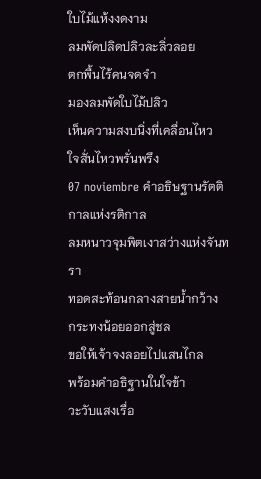ใบไม้แห้งงดงาม
ลมพัดปลิดปลิวละลิ่วลอย
ตกพื้นไร้คนจดจำ
มองลมพัดใบไม้ปลิว
เห็นความสงบนิ่งที่เคลื่อนไหว
ใจสั่นไหวพรั่นพรึง
07 noviembre คำอธิษฐานรัตติกาลแห่งรติกาล
ลมหนาวจุมพิตเงาสว่างแห่งจันทรา
ทอดสะท้อนกลางสายน้ำกว้าง
กระทงน้อยออกสู่ชล
ขอให้เจ้าจงลอยไปแสนไกล
พร้อมคำอธิฐานในใจข้า
วะวับแสงเรื่อ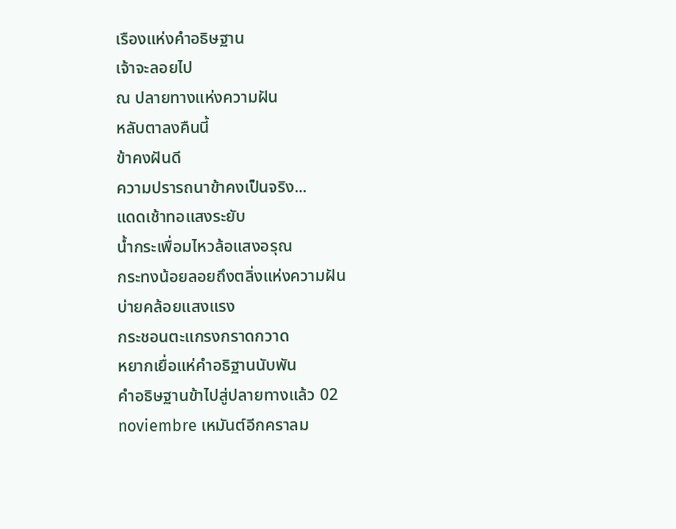เรืองแห่งคำอธิษฐาน
เจ้าจะลอยไป
ณ ปลายทางแห่งความฝัน
หลับตาลงคืนนี้
ข้าคงฝันดี
ความปรารถนาข้าคงเป็นจริง...
แดดเช้าทอแสงระยับ
น้ำกระเพื่อมไหวล้อแสงอรุณ
กระทงน้อยลอยถึงตลิ่งแห่งความฝัน
บ่ายคล้อยแสงแรง
กระชอนตะแกรงกราดกวาด
หยากเยื่อแห่คำอธิฐานนับพัน
คำอธิษฐานข้าไปสู่ปลายทางแล้ว 02 noviembre เหมันต์อีกคราลม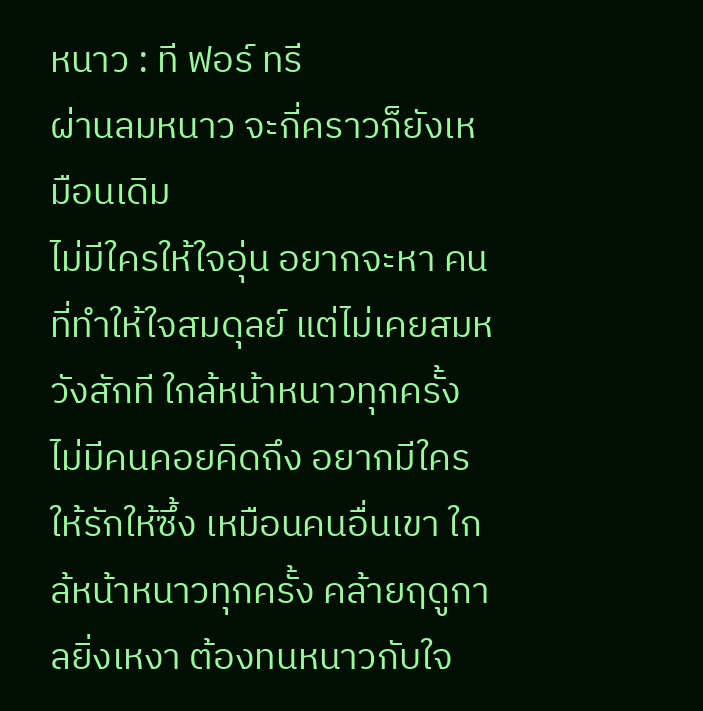หนาว : ที ฟอร์ ทรี
ผ่านลมหนาว จะกี่คราวก็ยังเหมือนเดิม
ไม่มีใครให้ใจอุ่น อยากจะหา คนที่ทำให้ใจสมดุลย์ แต่ไม่เคยสมหวังสักที ใกล้หน้าหนาวทุกครั้ง ไม่มีคนคอยคิดถึง อยากมีใครให้รักให้ซึ้ง เหมือนคนอื่นเขา ใกล้หน้าหนาวทุกครั้ง คล้ายฤดูกาลยิ่งเหงา ต้องทนหนาวกับใจ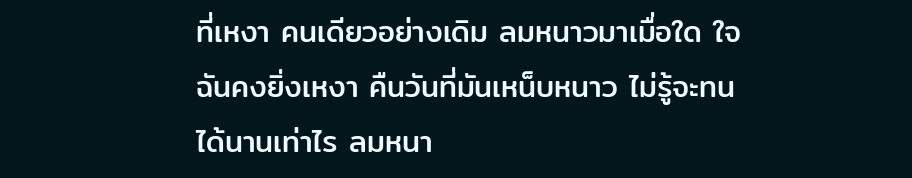ที่เหงา คนเดียวอย่างเดิม ลมหนาวมาเมื่อใด ใจฉันคงยิ่งเหงา คืนวันที่มันเหน็บหนาว ไม่รู้จะทนได้นานเท่าไร ลมหนา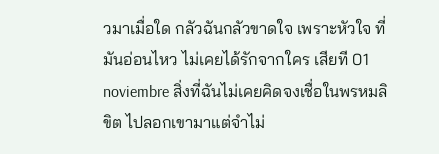วมาเมื่อใด กลัวฉันกลัวขาดใจ เพราะหัวใจ ที่มันอ่อนไหว ไม่เคยได้รักจากใคร เสียที 01 noviembre สิ่งที่ฉันไม่เคยคิดจงเชื่อในพรหมลิขิต ไปลอกเขามาแต่จำไม่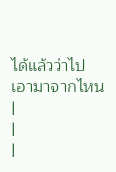ได้แล้วว่าไปเอามาจากไหน |
|
|